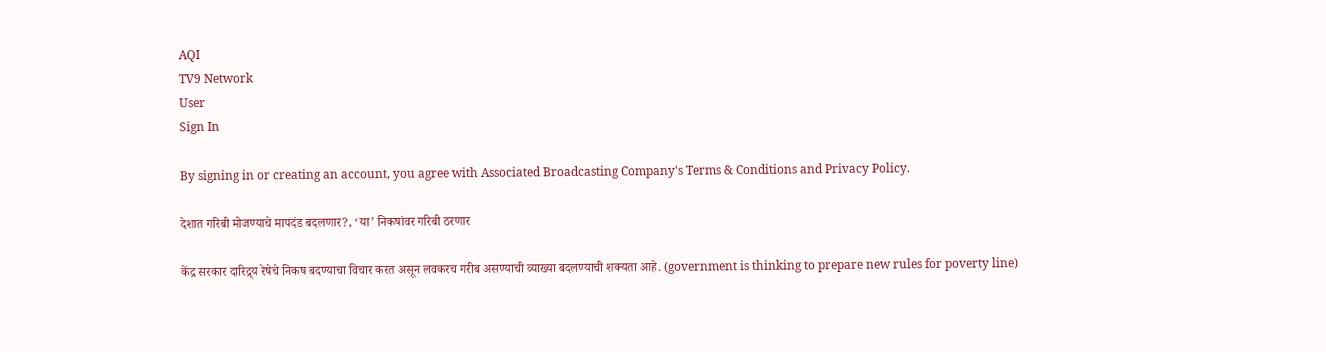AQI
TV9 Network
User
Sign In

By signing in or creating an account, you agree with Associated Broadcasting Company's Terms & Conditions and Privacy Policy.

देशात गरिबी मोजण्याचे मापदंड बदलणार?, ‘या’ निकषांवर गरिबी ठरणार

केंद्र सरकार दारिद्र्य रेषेचे निकष बदण्याचा विचार करत असून लवकरच गरीब असण्याची व्याख्या बदलण्याची शक्यता आहे. (government is thinking to prepare new rules for poverty line)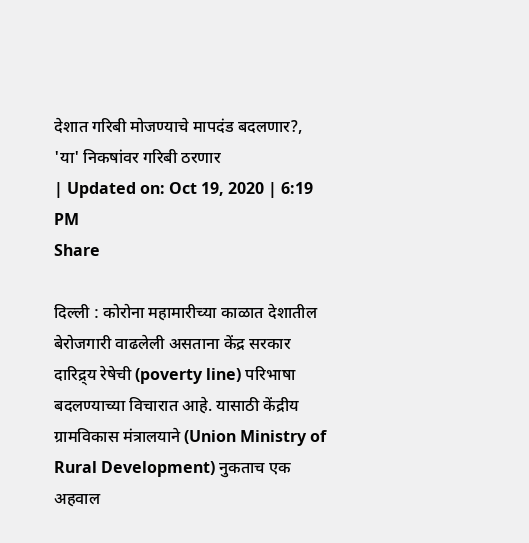देशात गरिबी मोजण्याचे मापदंड बदलणार?, 'या' निकषांवर गरिबी ठरणार
| Updated on: Oct 19, 2020 | 6:19 PM
Share

दिल्ली : कोरोना महामारीच्या काळात देशातील बेरोजगारी वाढलेली असताना केंद्र सरकार दारिद्र्य रेषेची (poverty line) परिभाषा बदलण्याच्या विचारात आहे. यासाठी केंद्रीय ग्रामविकास मंत्रालयाने (Union Ministry of Rural Development) नुकताच एक अहवाल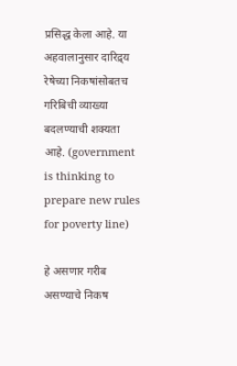प्रसिद्ध केला आहे. या अहवालानुसार दारिद्र्य रेषेच्या निकषांसोबतच गरिबिची व्याख्या बदलण्याची शक्यता आहे. (government is thinking to prepare new rules for poverty line)

हे असणार गरीब असण्याचे निकष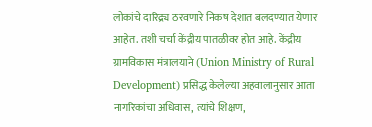लोकांचे दारिद्र्य ठरवणारे निकष देशात बलदण्यात येणार आहेत. तशी चर्चा केंद्रीय पातळीवर होत आहे. केंद्रीय ग्रामविकास मंत्रालयाने (Union Ministry of Rural Development) प्रसिद्ध केलेल्या अहवालानुसार आता नागरिकांचा अधिवास, त्यांचे शिक्षण,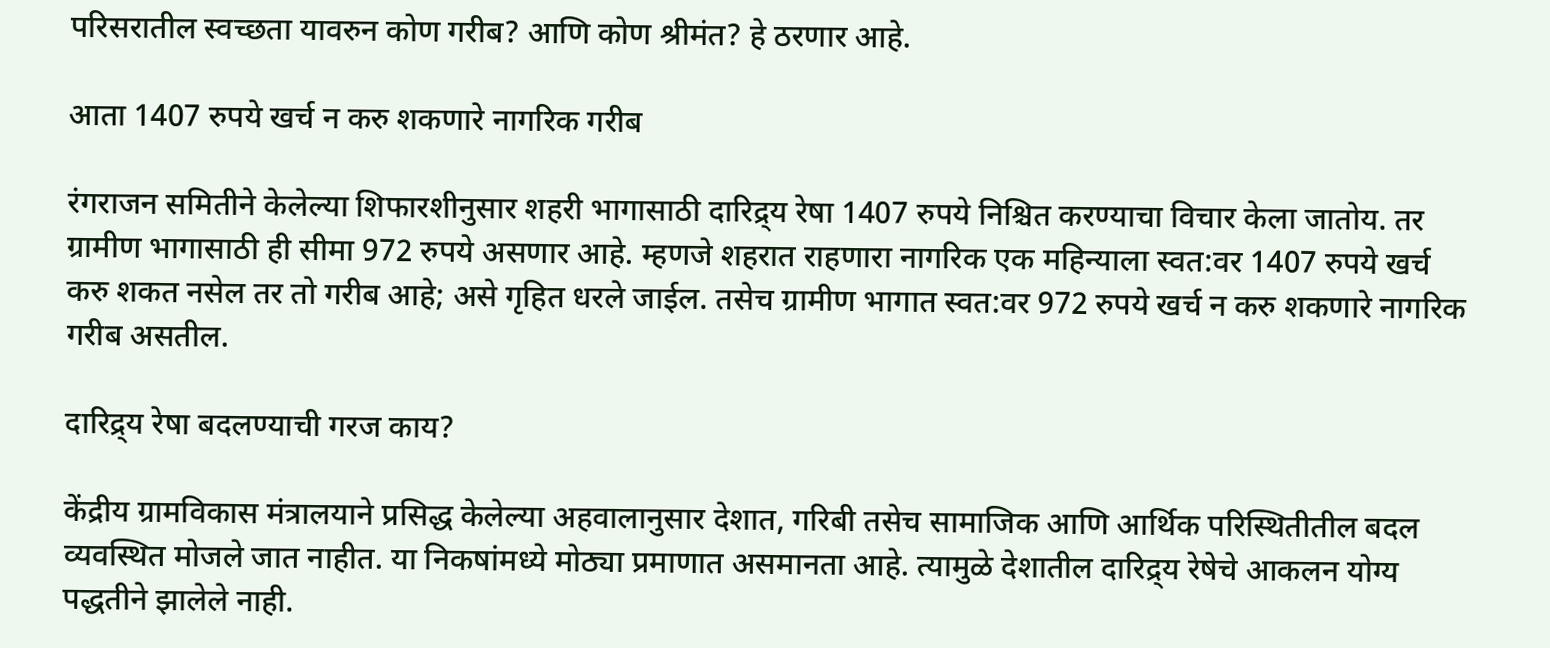परिसरातील स्वच्छता यावरुन कोण गरीब? आणि कोण श्रीमंत? हे ठरणार आहे.

आता 1407 रुपये खर्च न करु शकणारे नागरिक गरीब

रंगराजन समितीने केलेल्या शिफारशीनुसार शहरी भागासाठी दारिद्र्य रेषा 1407 रुपये निश्चित करण्याचा विचार केला जातोय. तर ग्रामीण भागासाठी ही सीमा 972 रुपये असणार आहे. म्हणजे शहरात राहणारा नागरिक एक महिन्याला स्वत:वर 1407 रुपये खर्च करु शकत नसेल तर तो गरीब आहे; असे गृहित धरले जाईल. तसेच ग्रामीण भागात स्वत:वर 972 रुपये खर्च न करु शकणारे नागरिक गरीब असतील.

दारिद्र्य रेषा बदलण्याची गरज काय?

केंद्रीय ग्रामविकास मंत्रालयाने प्रसिद्ध केलेल्या अहवालानुसार देशात, गरिबी तसेच सामाजिक आणि आर्थिक परिस्थितीतील बदल व्यवस्थित मोजले जात नाहीत. या निकषांमध्ये मोठ्या प्रमाणात असमानता आहे. त्यामुळे देशातील दारिद्र्य रेषेचे आकलन योग्य पद्धतीने झालेले नाही.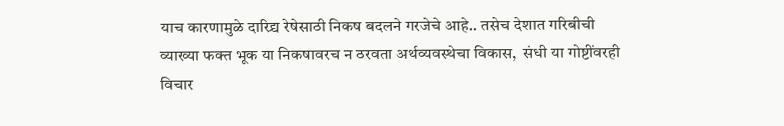याच कारणामुळे दारिद्र्य रेषेसाठी निकष बदलने गरजेचे आहे.. तसेच देशात गरिबीची व्याख्या फक्त भूक या निकषावरच न ठरवता अर्थव्यवस्थेचा विकास,  संधी या गोष्टींवरही विचार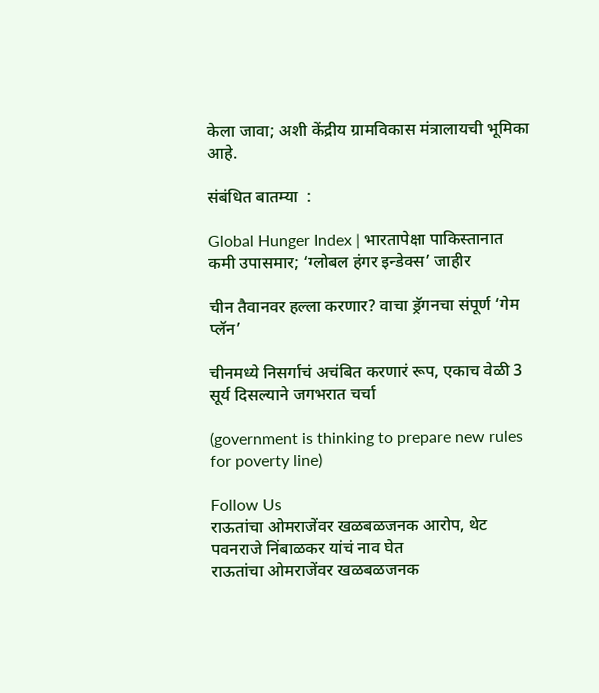केला जावा; अशी केंद्रीय ग्रामविकास मंत्रालायची भूमिका आहे.

संबंधित बातम्या  :

Global Hunger Index | भारतापेक्षा पाकिस्तानात कमी उपासमार; ‘ग्लोबल हंगर इन्डेक्स’ जाहीर

चीन तैवानवर हल्ला करणार? वाचा ड्रॅगनचा संपूर्ण ‘गेम प्‍लॅन’

चीनमध्ये निसर्गाचं अचंबित करणारं रूप, एकाच वेळी 3 सूर्य दिसल्याने जगभरात चर्चा

(government is thinking to prepare new rules for poverty line)

Follow Us
राऊतांचा ओमराजेंवर खळबळजनक आरोप, थेट पवनराजे निंबाळकर यांचं नाव घेत
राऊतांचा ओमराजेंवर खळबळजनक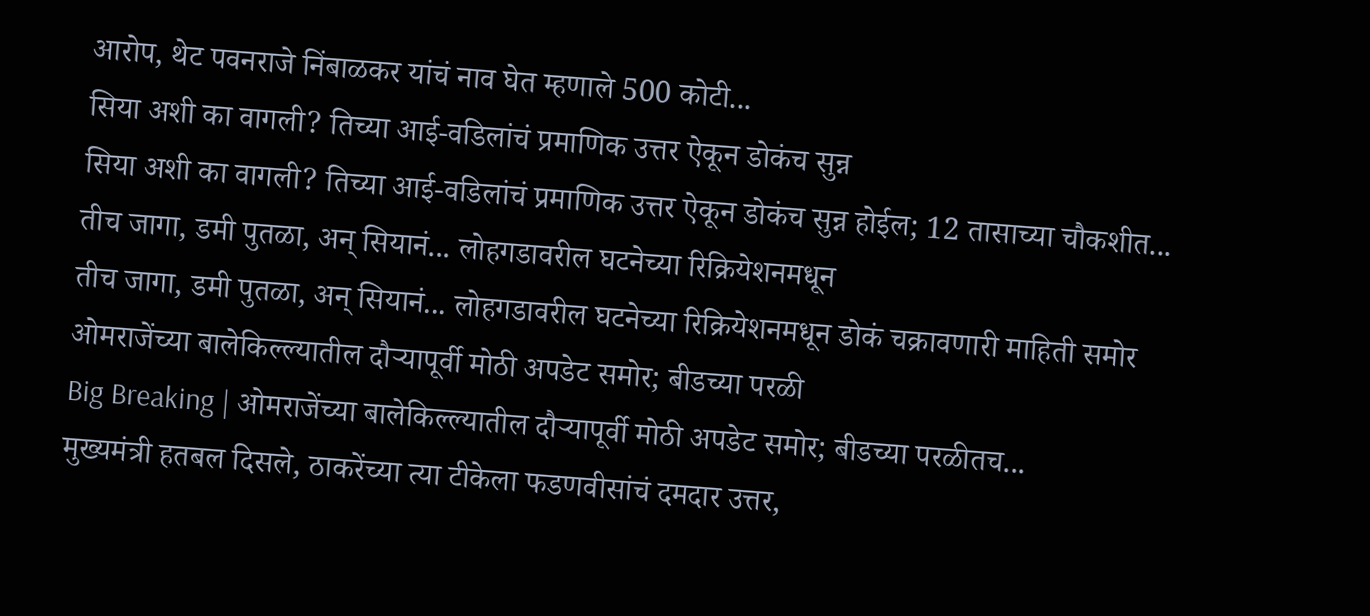आरोप, थेट पवनराजे निंबाळकर यांचं नाव घेत म्हणाले 500 कोटी...
सिया अशी का वागली? तिच्या आई-वडिलांचं प्रमाणिक उत्तर ऐकून डोकंच सुन्न
सिया अशी का वागली? तिच्या आई-वडिलांचं प्रमाणिक उत्तर ऐकून डोकंच सुन्न होईल; 12 तासाच्या चौकशीत...
तीच जागा, डमी पुतळा, अन् सियानं... लोहगडावरील घटनेच्या रिक्रियेशनमधून
तीच जागा, डमी पुतळा, अन् सियानं... लोहगडावरील घटनेच्या रिक्रियेशनमधून डोकं चक्रावणारी माहिती समोर
ओमराजेंच्या बालेकिल्ल्यातील दौऱ्यापूर्वी मोठी अपडेट समोर; बीडच्या परळी
Big Breaking | ओमराजेंच्या बालेकिल्ल्यातील दौऱ्यापूर्वी मोठी अपडेट समोर; बीडच्या परळीतच...
मुख्यमंत्री हतबल दिसले, ठाकरेंच्या त्या टीकेला फडणवीसांचं दमदार उत्तर,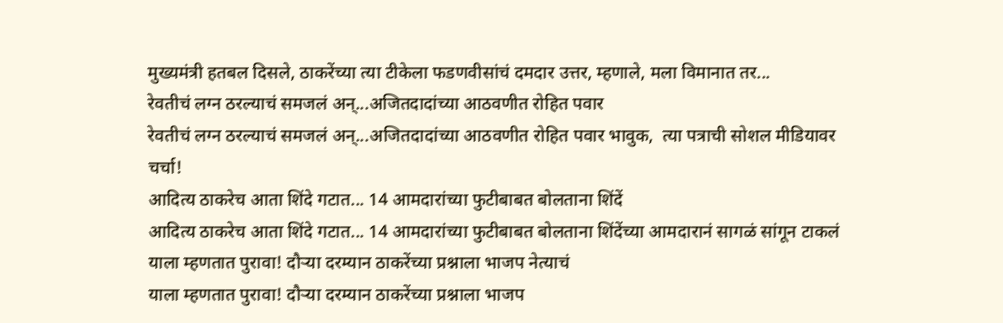मुख्यमंत्री हतबल दिसले, ठाकरेंच्या त्या टीकेला फडणवीसांचं दमदार उत्तर, म्हणाले, मला विमानात तर...
रेवतीचं लग्न ठरल्याचं समजलं अन्...अजितदादांच्या आठवणीत रोहित पवार
रेवतीचं लग्न ठरल्याचं समजलं अन्...अजितदादांच्या आठवणीत रोहित पवार भावुक,  त्या पत्राची सोशल मीडियावर चर्चा!
आदित्य ठाकरेच आता शिंदे गटात... 14 आमदारांच्या फुटीबाबत बोलताना शिंदें
आदित्य ठाकरेच आता शिंदे गटात... 14 आमदारांच्या फुटीबाबत बोलताना शिंदेंच्या आमदारानं सागळं सांगून टाकलं
याला म्हणतात पुरावा! दौऱ्या दरम्यान ठाकरेंच्या प्रश्नाला भाजप नेत्याचं
याला म्हणतात पुरावा! दौऱ्या दरम्यान ठाकरेंच्या प्रश्नाला भाजप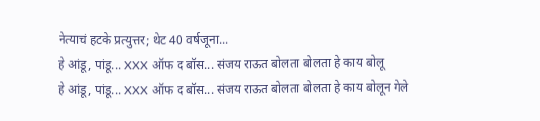नेत्याचं हटके प्रत्युत्तर; थेट 40 वर्षजूना...
हे आंडू, पांडू... XXX ऑफ द बॉस... संजय राऊत बोलता बोलता हे काय बोलू
हे आंडू, पांडू... XXX ऑफ द बॉस... संजय राऊत बोलता बोलता हे काय बोलून गेले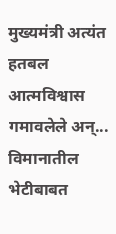मुख्यमंत्री अत्यंत हतबल आत्मविश्वास गमावलेले अन्... विमानातील भेटीबाबत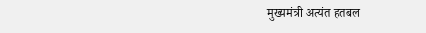मुख्यमंत्री अत्यंत हतबल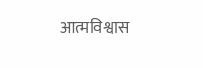आत्मविश्वास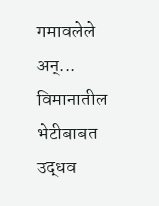गमावलेले अन्... विमानातील भेटीबाबत उद्धव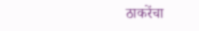ठाकरेंचा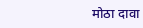मोठा दावा